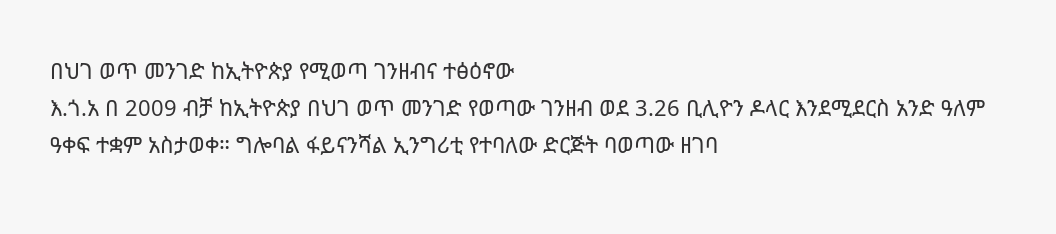በህገ ወጥ መንገድ ከኢትዮጵያ የሚወጣ ገንዘብና ተፅዕኖው
እ.ጎ.አ በ 2009 ብቻ ከኢትዮጵያ በህገ ወጥ መንገድ የወጣው ገንዘብ ወደ 3.26 ቢሊዮን ዶላር እንደሚደርስ አንድ ዓለም ዓቀፍ ተቋም አስታወቀ። ግሎባል ፋይናንሻል ኢንግሪቲ የተባለው ድርጅት ባወጣው ዘገባ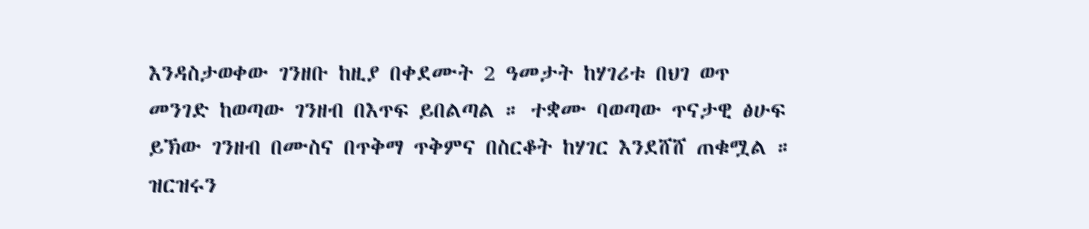እንዳስታወቀው ገንዘቡ ከዚያ በቀደሙት 2 ዓመታት ከሃገሪቱ በህገ ወጥ መንገድ ከወጣው ገንዘብ በእጥፍ ይበልጣል ። ተቋሙ ባወጣው ጥናታዊ ፅሁፍ ይኽው ገንዘብ በሙስና በጥቅማ ጥቅምና በስርቆት ከሃገር እንደሸሸ ጠቁሟል ። ዝርዝሩን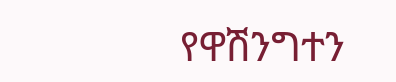የዋሽንግተን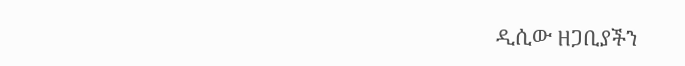ዲሲው ዘጋቢያችን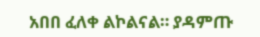አበበ ፈለቀ ልኮልናል። ያዳምጡ